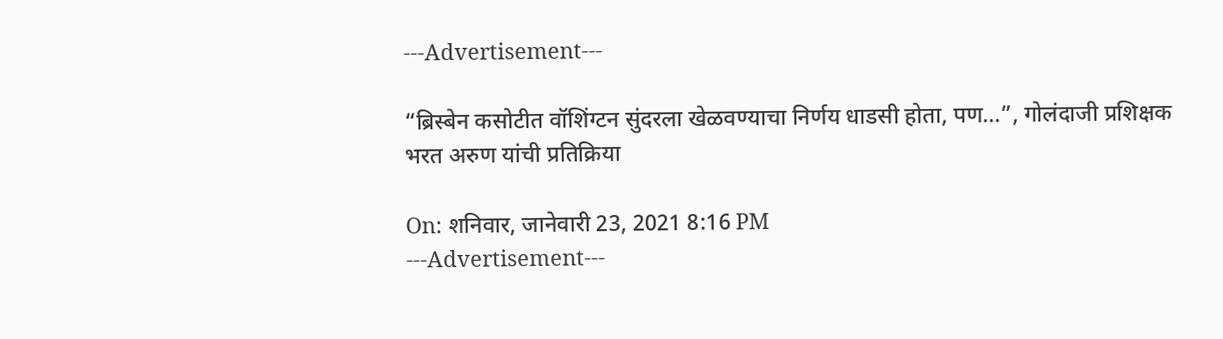---Advertisement---

“ब्रिस्बेन कसोटीत वॉशिंग्टन सुंदरला खेळवण्याचा निर्णय धाडसी होता, पण…”, गोलंदाजी प्रशिक्षक भरत अरुण यांची प्रतिक्रिया

On: शनिवार, जानेवारी 23, 2021 8:16 PM
---Advertisement---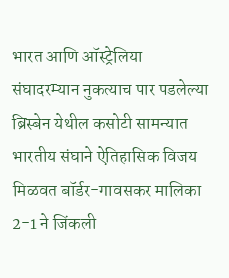भारत आणि ऑस्ट्रेलिया संघादरम्यान नुकत्याच पार पडलेल्या ब्रिस्बेन येथील कसोटी सामन्यात भारतीय संघाने ऐतिहासिक विजय मिळवत बॉर्डर-गावसकर मालिका 2-1 ने जिंकली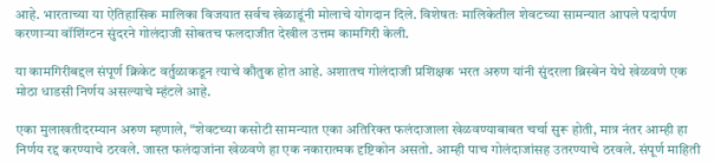आहे. भारताच्या या ऐतिहासिक मालिका विजयात सर्वच खेळाडूंनी मोलाचे योगदान दिले. विशेषतः मालिकेतील शेवटच्या सामन्यात आपले पदार्पण करणाऱ्या वॉशिंग्टन सुंदरने गोलंदाजी सोबतच फलदाजीत देखील उत्तम कामगिरी केली.

या कामगिरीबद्दल संपूर्ण क्रिकेट वर्तुळाकडून त्याचे कौतुक होत आहे. अशातच गोलंदाजी प्रशिक्षक भरत अरुण यांनी सुंदरला ब्रिस्बेन येथे खेळवणे एक मोठा धाडसी निर्णय असल्याचे म्हंटले आहे.

एका मुलाखतीदरम्यान अरुण म्हणाले, “शेवटच्या कसोटी सामन्यात एका अतिरिक्त फलंदाजाला खेळवण्याबाबत चर्चा सुरू होती, मात्र नंतर आम्ही हा निर्णय रद्द करण्याचे ठरवले. जास्त फलंदाजांना खेळवणे हा एक नकारात्मक दृष्टिकोन असतो. आम्ही पाच गोलंदाजांसह उतरण्याचे ठरवले. संपूर्ण माहिती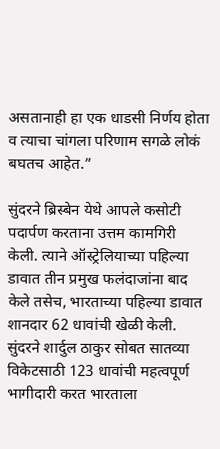असतानाही हा एक धाडसी निर्णय होता व त्याचा चांगला परिणाम सगळे लोकं बघतच आहेत.”

सुंदरने ब्रिस्बेन येथे आपले कसोटी पदार्पण करताना उत्तम कामगिरी केली. त्याने ऑस्ट्रेलियाच्या पहिल्या डावात तीन प्रमुख फलंदाजांना बाद केले तसेच, भारताच्या पहिल्या डावात शानदार 62 धावांची खेळी केली. सुंदरने शार्दुल ठाकुर सोबत सातव्या विकेटसाठी 123 धावांची महत्वपूर्ण भागीदारी करत भारताला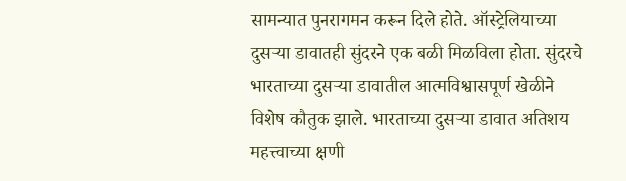सामन्यात पुनरागमन करून दिले होते. ऑस्ट्रेलियाच्या दुसऱ्या डावातही सुंदरने एक बळी मिळविला होता. सुंदरचे भारताच्या दुसऱ्या डावातील आत्मविश्वासपूर्ण खेळीने विशेष कौतुक झाले. भारताच्या दुसऱ्या डावात अतिशय महत्त्वाच्या क्षणी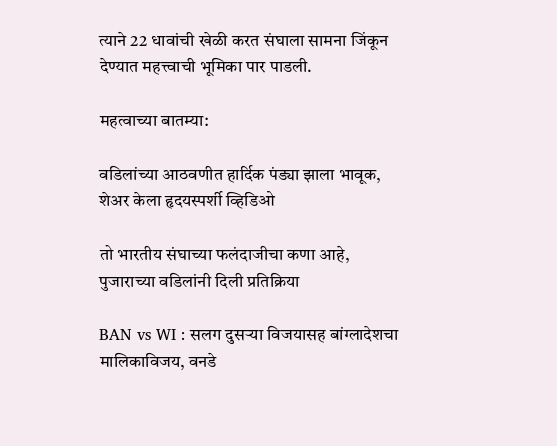त्याने 22 धावांची खेळी करत संघाला सामना जिंकून देण्यात महत्त्वाची भूमिका पार पाडली.

महत्वाच्या बातम्या:

वडिलांच्या आठवणीत हार्दिक पंड्या झाला भावूक, शेअर केला हृदयस्पर्शी व्हिडिओ

तो भारतीय संघाच्या फलंदाजीचा कणा आहे, पुजाराच्या वडिलांनी दिली प्रतिक्रिया

BAN vs WI : सलग दुसऱ्या विजयासह बांग्लादेशचा मालिकाविजय, वनडे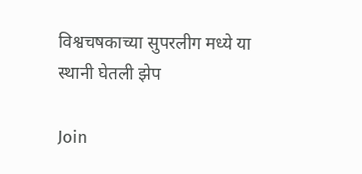विश्वचषकाच्या सुपरलीग मध्ये या स्थानी घेतली झेप

Join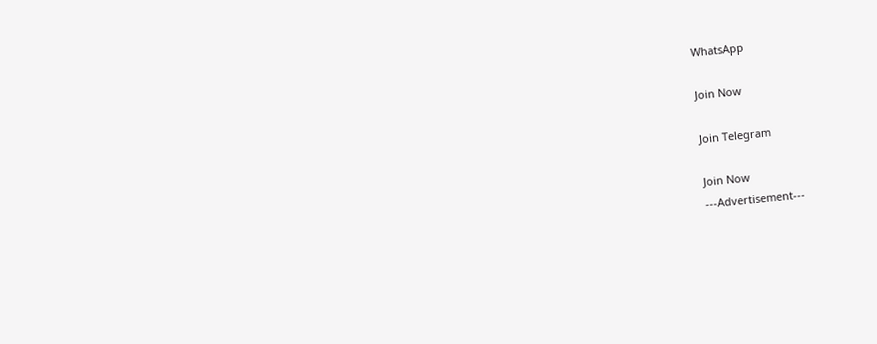WhatsApp

Join Now

Join Telegram

Join Now
---Advertisement---